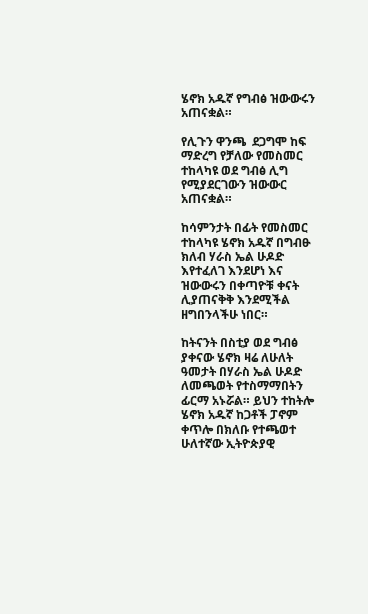ሄኖክ አዱኛ የግብፅ ዝውውሩን አጠናቋል።

የሊጉን ዋንጫ  ደጋግሞ ከፍ ማድረግ የቻለው የመስመር ተከላካዩ ወደ ግብፅ ሊግ የሚያደርገውን ዝውውር አጠናቋል።

ከሳምንታት በፊት የመስመር ተከላካዩ ሄኖክ አዱኛ በግብፁ ክለብ ሃራስ ኤል ሁዶድ እየተፈለገ እንደሆነ እና ዝውውሩን በቀጣዮቹ ቀናት ሊያጠናቅቅ እንደሚችል ዘግበንላችሁ ነበር።

ከትናንት በስቲያ ወደ ግብፅ ያቀናው ሄኖክ ዛሬ ለሁለት ዓመታት በሃራስ ኤል ሁዶድ ለመጫወት የተስማማበትን ፊርማ አኑሯል። ይህን ተከትሎ ሄኖክ አዱኛ ከጋቶች ፓኖም ቀጥሎ በክለቡ የተጫወተ ሁለተኛው ኢትዮጵያዊ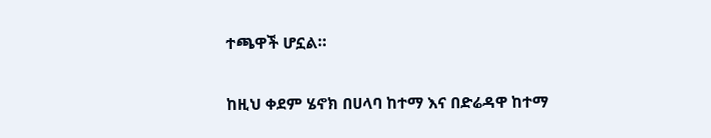ተጫዋች ሆኗል።

ከዚህ ቀደም ሄኖክ በሀላባ ከተማ እና በድሬዳዋ ከተማ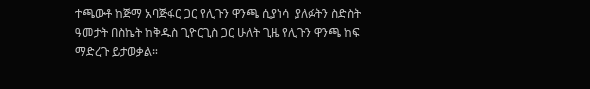ተጫውቶ ከጅማ አባጅፋር ጋር የሊጉን ዋንጫ ሲያነሳ  ያለፉትን ስድስት ዓመታት በስኬት ከቅዱስ ጊዮርጊስ ጋር ሁለት ጊዜ የሊጉን ዋንጫ ከፍ ማድረጉ ይታወቃል።